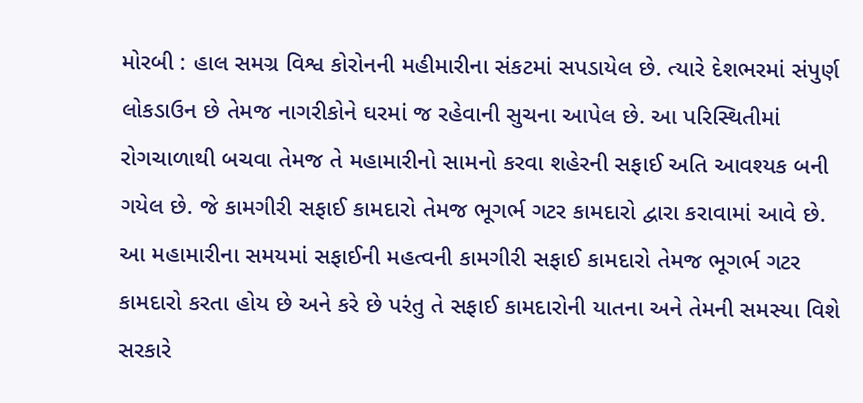મોરબી : હાલ સમગ્ર વિશ્વ કોરોનની મહીમારીના સંકટમાં સપડાયેલ છે. ત્યારે દેશભરમાં સંપુર્ણ લોકડાઉન છે તેમજ નાગરીકોને ઘરમાં જ રહેવાની સુચના આપેલ છે. આ પરિસ્થિતીમાં રોગચાળાથી બચવા તેમજ તે મહામારીનો સામનો કરવા શહેરની સફાઈ અતિ આવશ્યક બની ગયેલ છે. જે કામગીરી સફાઈ કામદારો તેમજ ભૂગર્ભ ગટર કામદારો દ્વારા કરાવામાં આવે છે. આ મહામારીના સમયમાં સફાઈની મહત્વની કામગીરી સફાઈ કામદારો તેમજ ભૂગર્ભ ગટર કામદારો કરતા હોય છે અને કરે છે પરંતુ તે સફાઈ કામદારોની યાતના અને તેમની સમસ્યા વિશે સરકારે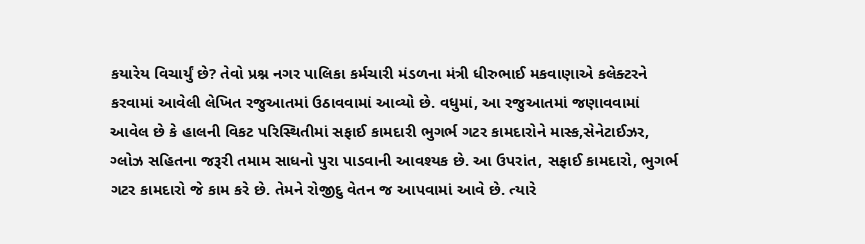કયારેય વિચાર્યું છે? તેવો પ્રશ્ન નગર પાલિકા કર્મચારી મંડળના મંત્રી ધીરુભાઈ મકવાણાએ કલેક્ટરને કરવામાં આવેલી લેખિત રજુઆતમાં ઉઠાવવામાં આવ્યો છે. વધુમાં, આ રજુઆતમાં જણાવવામાં આવેલ છે કે હાલની વિકટ પરિસ્થિતીમાં સફાઈ કામદારી ભુગર્ભ ગટર કામદારોને માસ્ક,સેનેટાઈઝર, ગ્લોઝ સહિતના જરૂરી તમામ સાધનો પુરા પાડવાની આવશ્યક છે. આ ઉપરાંત, સફાઈ કામદારો, ભુગર્ભ ગટર કામદારો જે કામ કરે છે. તેમને રોજીદુ વેતન જ આપવામાં આવે છે. ત્યારે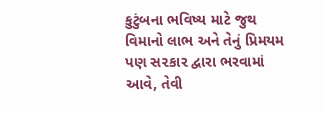કુટુંબના ભવિષ્ય માટે જુથ વિમાનો લાભ અને તેનું પ્રિમયમ પણ સ૨કાર દ્વારા ભરવામાં આવે, તેવી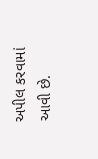અપીલ કરવામાં આવી છે.